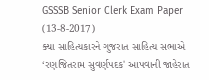GSSSB Senior Clerk Exam Paper (13-8-2017)
ક્યા સાહિત્યકારને ગુજરાત સાહિત્ય સભાએ ‘રણજિતરામ સુવર્ણપદક' આપવાની જાહેરાત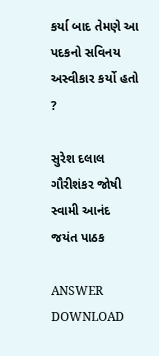કર્યા બાદ તેમણે આ પદકનો સવિનય અસ્વીકાર કર્યો હતો ?

સુરેશ દલાલ
ગૌરીશંકર જોષી
સ્વામી આનંદ
જયંત પાઠક

ANSWER DOWNLOAD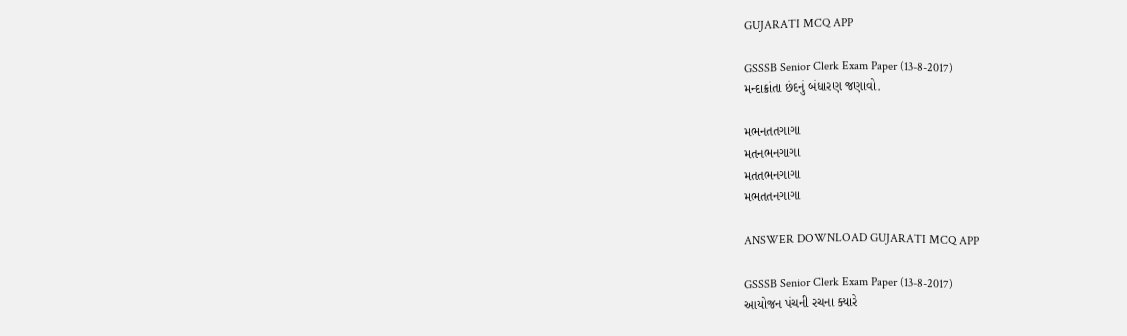GUJARATI MCQ APP

GSSSB Senior Clerk Exam Paper (13-8-2017)
મન્દાક્રાંતા છંદનું બંધારણ જણાવો.

મભનતતગાગા
મતનભનગાગા
મતતભનગાગા
મભતતનગાગા

ANSWER DOWNLOAD GUJARATI MCQ APP

GSSSB Senior Clerk Exam Paper (13-8-2017)
આયોજન પંચની રચના ક્યારે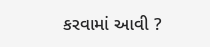કરવામાં આવી ?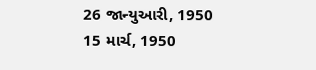26 જાન્યુઆરી, 1950
15 માર્ચ, 1950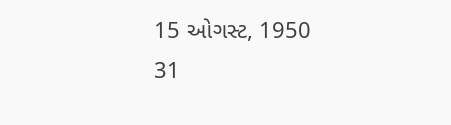15 ઓગસ્ટ, 1950
31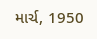માર્ચ, 1950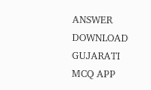ANSWER DOWNLOAD GUJARATI MCQ APP